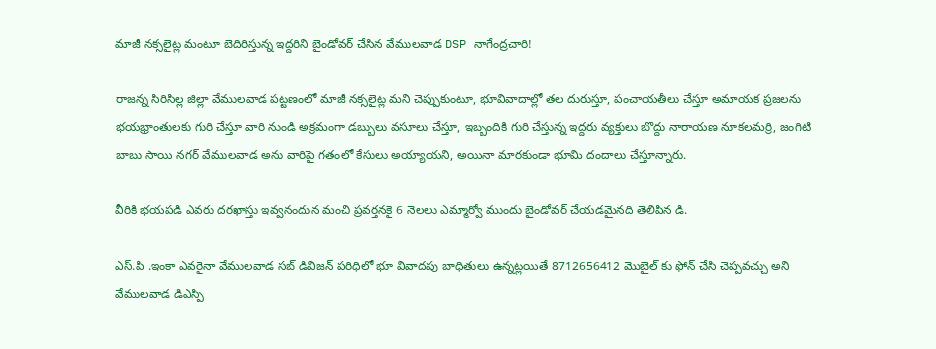మాజీ నక్సలైట్ల మంటూ బెదిరిస్తున్న ఇద్దరిని బైండోవర్ చేసిన వేములవాడ DSP నాగేంద్రచారి!

రాజన్న సిరిసిల్ల జిల్లా వేములవాడ పట్టణంలో మాజీ నక్సలైట్ల మని చెప్పుకుంటూ, భూవివాదాల్లో తల దురుస్తూ, పంచాయతీలు చేస్తూ అమాయక ప్రజలను భయభ్రాంతులకు గురి చేస్తూ వారి నుండి అక్రమంగా డబ్బులు వసూలు చేస్తూ, ఇబ్బందికి గురి చేస్తున్న ఇద్దరు వ్యక్తులు బొద్దు నారాయణ నూకలమర్రి, జంగిటి బాబు సాయి నగర్ వేములవాడ అను వారిపై గతంలో కేసులు అయ్యాయని, అయినా మారకుండా భూమి దందాలు చేస్తూన్నారు.

వీరికి భయపడి ఎవరు దరఖాస్తు ఇవ్వనందున మంచి ప్రవర్తనకై 6 నెలలు ఎమ్మార్వో ముందు బైండోవర్ చేయడమైనది తెలిపిన డి.

ఎస్.పి .ఇంకా ఎవరైనా వేములవాడ సబ్ డివిజన్ పరిధిలో భూ వివాదపు బాధితులు ఉన్నట్లయితే 8712656412 మొబైల్ కు ఫోన్ చేసి చెప్పవచ్చు అని వేములవాడ డిఎస్పి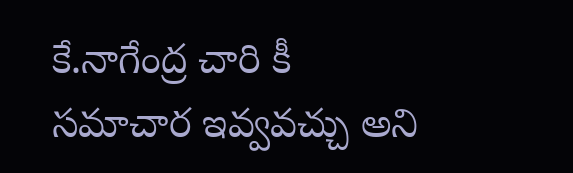కే.నాగేంద్ర చారి కీ సమాచార ఇవ్వవచ్చు అని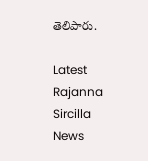తెలిపారు.

Latest Rajanna Sircilla News